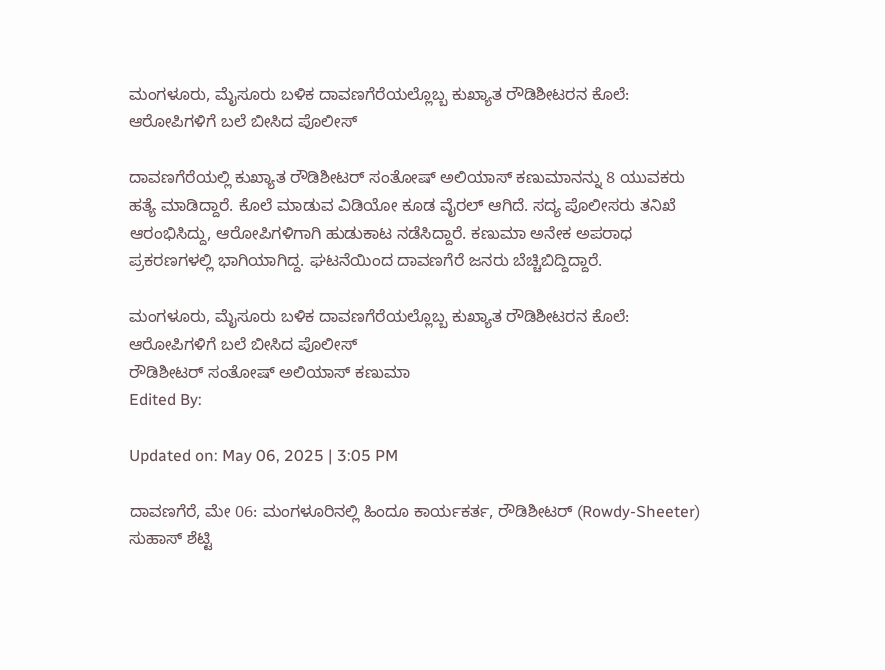ಮಂಗಳೂರು, ಮೈಸೂರು ಬಳಿಕ ದಾವಣಗೆರೆಯಲ್ಲೊಬ್ಬ ಕುಖ್ಯಾತ ರೌಡಿಶೀಟರನ ಕೊಲೆ: ಆರೋಪಿಗಳಿಗೆ ಬಲೆ ಬೀಸಿದ ಪೊಲೀಸ್

ದಾವಣಗೆರೆಯಲ್ಲಿ ಕುಖ್ಯಾತ ರೌಡಿಶೀಟರ್ ಸಂತೋಷ್ ಅಲಿಯಾಸ್‌ ಕಣುಮಾನನ್ನು 8 ಯುವಕರು ಹತ್ಯೆ ಮಾಡಿದ್ದಾರೆ. ಕೊಲೆ ಮಾಡುವ ವಿಡಿಯೋ ಕೂಡ ವೈರಲ್ ಆಗಿದೆ. ಸದ್ಯ ಪೊಲೀಸರು ತನಿಖೆ ಆರಂಭಿಸಿದ್ದು, ಆರೋಪಿಗಳಿಗಾಗಿ ಹುಡುಕಾಟ ನಡೆಸಿದ್ದಾರೆ. ಕಣುಮಾ ಅನೇಕ ಅಪರಾಧ ಪ್ರಕರಣಗಳಲ್ಲಿ ಭಾಗಿಯಾಗಿದ್ದ. ಘಟನೆಯಿಂದ ದಾವಣಗೆರೆ ಜನರು ಬೆಚ್ಚಿಬಿದ್ದಿದ್ದಾರೆ.

ಮಂಗಳೂರು, ಮೈಸೂರು ಬಳಿಕ ದಾವಣಗೆರೆಯಲ್ಲೊಬ್ಬ ಕುಖ್ಯಾತ ರೌಡಿಶೀಟರನ ಕೊಲೆ: ಆರೋಪಿಗಳಿಗೆ ಬಲೆ ಬೀಸಿದ ಪೊಲೀಸ್
ರೌಡಿಶೀಟರ್ ಸಂತೋಷ್ ಅಲಿಯಾಸ್ ಕಣುಮಾ
Edited By:

Updated on: May 06, 2025 | 3:05 PM

ದಾವಣಗೆರೆ, ಮೇ 06: ಮಂಗಳೂರಿನಲ್ಲಿ ಹಿಂದೂ ಕಾರ್ಯಕರ್ತ, ರೌಡಿಶೀಟರ್ (Rowdy-Sheeter) ಸುಹಾಸ್ ಶೆಟ್ಟಿ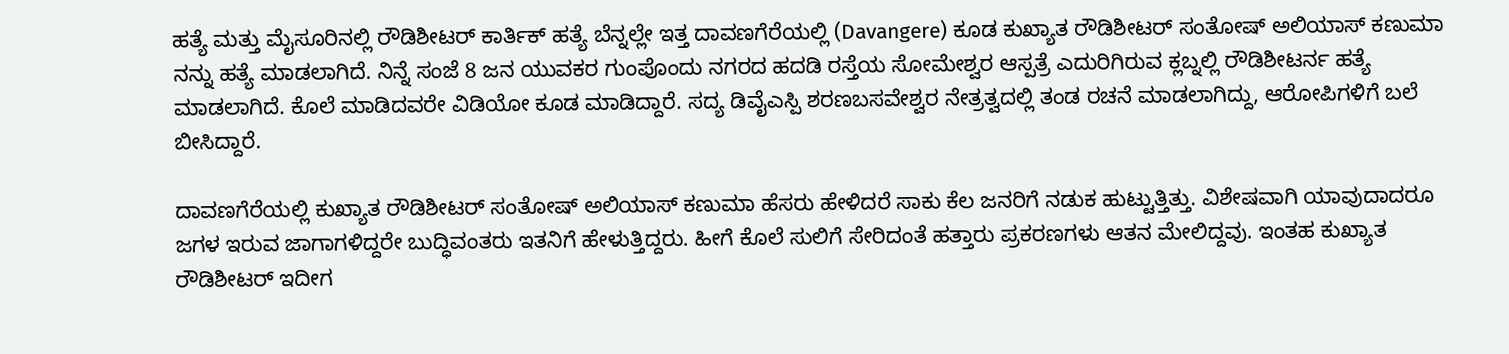ಹತ್ಯೆ ಮತ್ತು ಮೈಸೂರಿನಲ್ಲಿ ರೌಡಿಶೀಟರ್ ಕಾರ್ತಿಕ್ ಹತ್ಯೆ ಬೆನ್ನಲ್ಲೇ ಇತ್ತ ದಾವಣಗೆರೆಯಲ್ಲಿ (Davangere) ಕೂಡ ಕುಖ್ಯಾತ ರೌಡಿಶೀಟರ್ ಸಂತೋಷ್ ಅಲಿಯಾಸ್ ಕಣುಮಾ ನನ್ನು ಹತ್ಯೆ ಮಾಡಲಾಗಿದೆ. ನಿನ್ನೆ ಸಂಜೆ 8 ಜನ ಯುವಕರ ಗುಂಪೊಂದು ನಗರದ ಹದಡಿ ರಸ್ತೆಯ ಸೋಮೇಶ್ವರ ಆಸ್ಪತ್ರೆ ಎದುರಿಗಿರುವ ಕ್ಲಬ್ನಲ್ಲಿ ರೌಡಿಶೀಟರ್ನ ಹತ್ಯೆ ಮಾಡಲಾಗಿದೆ. ಕೊಲೆ ಮಾಡಿದವರೇ ವಿಡಿಯೋ ಕೂಡ ಮಾಡಿದ್ದಾರೆ. ಸದ್ಯ ಡಿವೈಎಸ್ಪಿ ಶರಣಬಸವೇಶ್ವರ ನೇತ್ರತ್ವದಲ್ಲಿ ತಂಡ ರಚನೆ ಮಾಡಲಾಗಿದ್ದು, ಆರೋಪಿಗಳಿಗೆ ಬಲೆ ಬೀಸಿದ್ದಾರೆ.

ದಾವಣಗೆರೆಯಲ್ಲಿ ಕುಖ್ಯಾತ ರೌಡಿಶೀಟರ್ ಸಂತೋಷ್ ಅಲಿಯಾಸ್ ಕಣುಮಾ ಹೆಸರು ಹೇಳಿದರೆ ಸಾಕು ಕೆಲ ಜನರಿಗೆ ನಡುಕ ಹುಟ್ಟುತ್ತಿತ್ತು. ವಿಶೇಷವಾಗಿ ಯಾವುದಾದರೂ ಜಗಳ ಇರುವ ಜಾಗಾಗಳಿದ್ದರೇ ಬುದ್ಧಿವಂತರು ಇತನಿಗೆ ಹೇಳುತ್ತಿದ್ದರು. ಹೀಗೆ ಕೊಲೆ ಸುಲಿಗೆ ಸೇರಿದಂತೆ ಹತ್ತಾರು ಪ್ರಕರಣಗಳು ಆತನ ಮೇಲಿದ್ದವು. ಇಂತಹ ಕುಖ್ಯಾತ ರೌಡಿಶೀಟರ್ ಇದೀಗ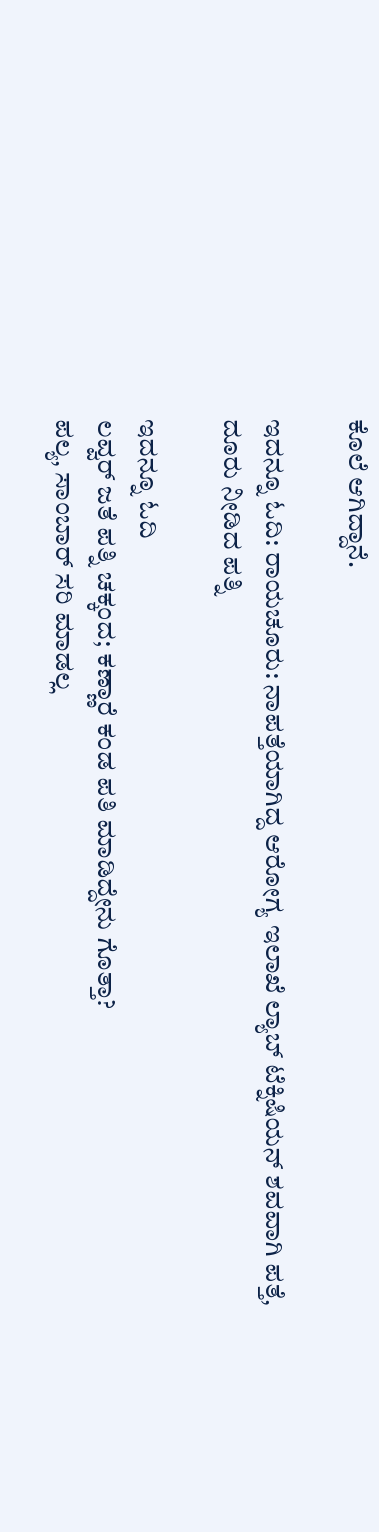ಕೊಲೆ ಆಗಿದ್ದಾನೆ.

ಇದನ್ನೂ ಓದಿ: ರಾಯಚೂರು: ನಾಪತ್ತೆಯಾಗಿದ್ದ ಆರೋಗ್ಯ ಇಲಾಖೆ ಲ್ಯಾಬ್ ಟೆಕ್ನಿಷಿಯನ್ ಶವವಾಗಿ ಪತ್ತೆ, ದೂರು ನೀಡಿದ ಪತ್ನಿ

ಇದನ್ನೂ ಓದಿ
ಲವ್ವರ್ ಜತೆ ಪತ್ನಿ ಚಕ್ಕಂದ; ಕಣ್ಣಾರೆ ಕಂಡ ಪತಿ ಮಾಡಿದ್ದೇನು ಗೊತ್ತಾ?
ಪಲ್ಯ‌, ಸಾಂಬಾರ್ ಸರಿ ಮಾಡಲ್ಲ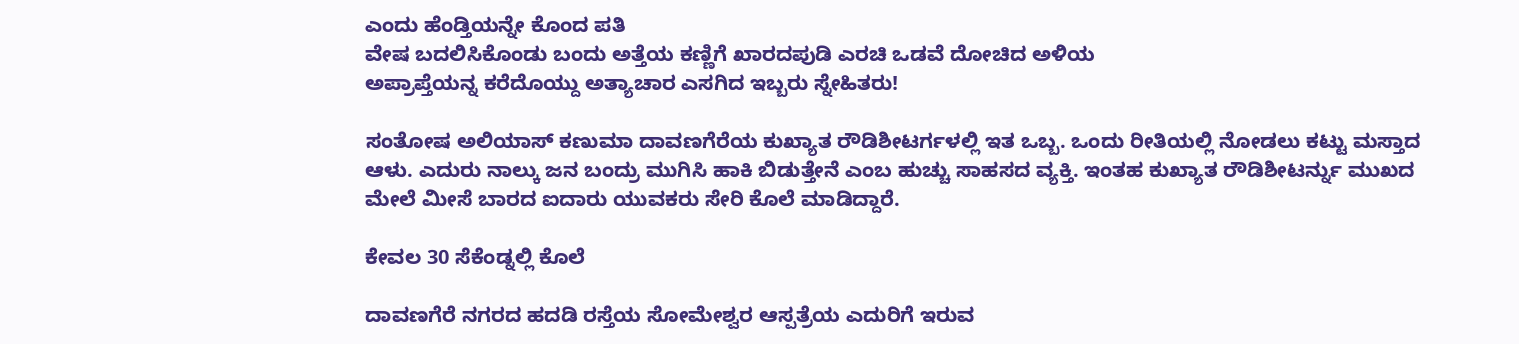ಎಂದು ಹೆಂಡ್ತಿಯನ್ನೇ ಕೊಂದ ಪತಿ
ವೇಷ ಬದಲಿಸಿಕೊಂಡು ಬಂದು ಅತ್ತೆಯ ಕಣ್ಣಿಗೆ ಖಾರದಪುಡಿ ಎರಚಿ ಒಡವೆ ದೋಚಿದ ಅಳಿಯ
ಅಪ್ರಾಪ್ತೆಯನ್ನ ಕರೆದೊಯ್ದು ಅತ್ಯಾಚಾರ ಎಸಗಿದ ಇಬ್ಬರು ಸ್ನೇಹಿತರು!

ಸಂತೋಷ ಅಲಿಯಾಸ್ ಕಣುಮಾ ದಾವಣಗೆರೆಯ ಕುಖ್ಯಾತ ರೌಡಿಶೀಟರ್ಗಳಲ್ಲಿ ಇತ ಒಬ್ಬ. ಒಂದು ರೀತಿಯಲ್ಲಿ ನೋಡಲು ಕಟ್ಟು ಮಸ್ತಾದ ಆಳು. ಎದುರು ನಾಲ್ಕು ಜನ ಬಂದ್ರು ಮುಗಿಸಿ ಹಾಕಿ ಬಿಡುತ್ತೇನೆ ಎಂಬ ಹುಚ್ಚು ಸಾಹಸದ ವ್ಯಕ್ತಿ. ಇಂತಹ ಕುಖ್ಯಾತ ರೌಡಿಶೀಟರ್ನ್ನು ಮುಖದ ಮೇಲೆ ಮೀಸೆ ಬಾರದ ಐದಾರು ಯುವಕರು ಸೇರಿ ಕೊಲೆ ಮಾಡಿದ್ದಾರೆ.

ಕೇವಲ 30 ಸೆಕೆಂಡ್ನಲ್ಲಿ ಕೊಲೆ

ದಾವಣಗೆರೆ ನಗರದ ಹದಡಿ ರಸ್ತೆಯ ಸೋಮೇಶ್ವರ ಆಸ್ಪತ್ರೆಯ ಎದುರಿಗೆ ಇರುವ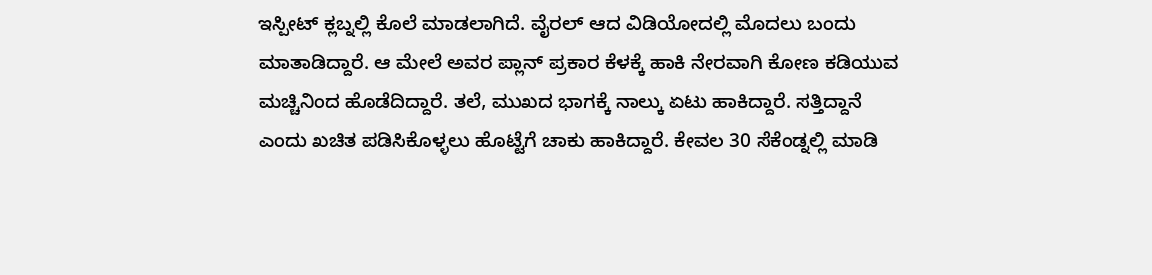ಇಸ್ಪೀಟ್ ಕ್ಲಬ್ನಲ್ಲಿ ಕೊಲೆ ಮಾಡಲಾಗಿದೆ. ವೈರಲ್ ಆದ ವಿಡಿಯೋದಲ್ಲಿ ಮೊದಲು ಬಂದು ಮಾತಾಡಿದ್ದಾರೆ. ಆ ಮೇಲೆ ಅವರ ಪ್ಲಾನ್ ಪ್ರಕಾರ ಕೆಳಕ್ಕೆ ಹಾಕಿ ನೇರವಾಗಿ ಕೋಣ ಕಡಿಯುವ ಮಚ್ಚಿನಿಂದ ಹೊಡೆದಿದ್ದಾರೆ. ತಲೆ, ಮುಖದ ಭಾಗಕ್ಕೆ ನಾಲ್ಕು ಏಟು ಹಾಕಿದ್ದಾರೆ. ಸತ್ತಿದ್ದಾನೆ ಎಂದು ಖಚಿತ ಪಡಿಸಿಕೊಳ್ಳಲು ಹೊಟ್ಟೆಗೆ ಚಾಕು ಹಾಕಿದ್ದಾರೆ. ಕೇವಲ 30 ಸೆಕೆಂಡ್ನಲ್ಲಿ ಮಾಡಿ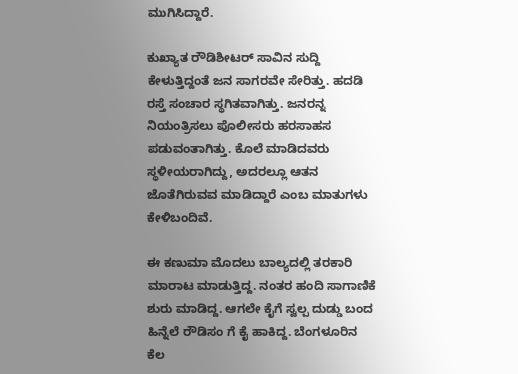ಮುಗಿಸಿದ್ದಾರೆ.

ಕುಖ್ಯಾತ ರೌಡಿಶೀಟರ್ ಸಾವಿನ ಸುದ್ದಿ ಕೇಳುತ್ತಿದ್ದಂತೆ ಜನ ಸಾಗರವೇ ಸೇರಿತ್ತು. ಹದಡಿ ರಸ್ತೆ ಸಂಚಾರ ಸ್ಥಗಿತವಾಗಿತ್ತು. ಜನರನ್ನ ನಿಯಂತ್ರಿಸಲು ಪೊಲೀಸರು ಹರಸಾಹಸ ಪಡುವಂತಾಗಿತ್ತು. ಕೊಲೆ ಮಾಡಿದವರು ಸ್ಥಳೀಯರಾಗಿದ್ದು, ಅದರಲ್ಲೂ ಆತನ ಜೊತೆಗಿರುವವ ಮಾಡಿದ್ದಾರೆ ಎಂಬ ಮಾತುಗಳು ಕೇಳಿಬಂದಿವೆ.

ಈ ಕಣುಮಾ ಮೊದಲು ಬಾಲ್ಯದಲ್ಲಿ ತರಕಾರಿ ಮಾರಾಟ ಮಾಡುತ್ತಿದ್ದ. ನಂತರ ಹಂದಿ ಸಾಗಾಣಿಕೆ ಶುರು ಮಾಡಿದ್ದ. ಆಗಲೇ ಕೈಗೆ ಸ್ವಲ್ಪ ದುಡ್ಡು ಬಂದ ಹಿನ್ನೆಲೆ ರೌಡಿಸಂ ಗೆ ಕೈ ಹಾಕಿದ್ದ. ಬೆಂಗಳೂರಿನ ಕೆಲ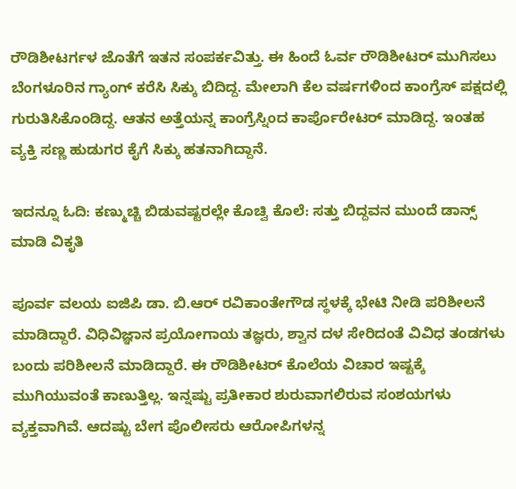ರೌಡಿಶೀಟರ್ಗಳ ಜೊತೆಗೆ ಇತನ ಸಂಪರ್ಕವಿತ್ತು. ಈ ಹಿಂದೆ ಓರ್ವ ರೌಡಿಶೀಟರ್ ಮುಗಿಸಲು ಬೆಂಗಳೂರಿನ ಗ್ಯಾಂಗ್ ಕರೆಸಿ ಸಿಕ್ಕು ಬಿದಿದ್ದ. ಮೇಲಾಗಿ ಕೆಲ ವರ್ಷಗಳಿಂದ ಕಾಂಗ್ರೆಸ್ ಪಕ್ಷದಲ್ಲಿ ಗುರುತಿಸಿಕೊಂಡಿದ್ದ. ಆತನ ಅತ್ತೆಯನ್ನ ಕಾಂಗ್ರೆಸ್ನಿಂದ ಕಾರ್ಪೊರೇಟರ್ ಮಾಡಿದ್ದ. ಇಂತಹ ವ್ಯಕ್ತಿ ಸಣ್ಣ ಹುಡುಗರ ಕೈಗೆ ಸಿಕ್ಕು ಹತನಾಗಿದ್ದಾನೆ.

ಇದನ್ನೂ ಓದಿ: ಕಣ್ಮುಚ್ಚಿ ಬಿಡುವಷ್ಟರಲ್ಲೇ ಕೊಚ್ವಿ ಕೊಲೆ: ಸತ್ತು ಬಿದ್ದವನ ಮುಂದೆ ಡಾನ್ಸ್ ಮಾಡಿ ವಿಕೃತಿ

ಪೂರ್ವ ವಲಯ ಐಜಿಪಿ ಡಾ. ಬಿ.ಆರ್ ರವಿಕಾಂತೇಗೌಡ ಸ್ಥಳಕ್ಕೆ ಭೇಟಿ ನೀಡಿ ಪರಿಶೀಲನೆ ಮಾಡಿದ್ದಾರೆ. ವಿಧಿವಿಜ್ಞಾನ ಪ್ರಯೋಗಾಯ ತಜ್ಞರು, ಶ್ವಾನ ದಳ ಸೇರಿದಂತೆ ವಿವಿಧ ತಂಡಗಳು ಬಂದು ಪರಿಶೀಲನೆ ಮಾಡಿದ್ದಾರೆ. ಈ ರೌಡಿಶೀಟರ್ ಕೊಲೆಯ ವಿಚಾರ ಇಷ್ಟಕ್ಕೆ ಮುಗಿಯುವಂತೆ ಕಾಣುತ್ತಿಲ್ಲ. ಇನ್ನಷ್ಟು ಪ್ರತೀಕಾರ ಶುರುವಾಗಲಿರುವ ಸಂಶಯಗಳು ವ್ಯಕ್ತವಾಗಿವೆ. ಆದಷ್ಟು ಬೇಗ ಪೊಲೀಸರು ಆರೋಪಿಗಳನ್ನ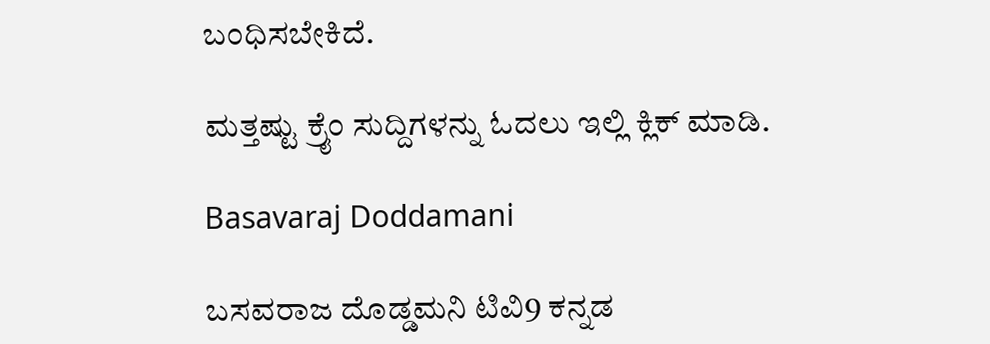ಬಂಧಿಸಬೇಕಿದೆ.

ಮತ್ತಷ್ಟು ಕ್ರೈಂ ಸುದ್ದಿಗಳನ್ನು ಓದಲು ಇಲ್ಲಿ ಕ್ಲಿಕ್ ಮಾಡಿ.

Basavaraj Doddamani

ಬಸವರಾಜ ದೊಡ್ಡಮನಿ ಟಿವಿ9 ಕನ್ನಡ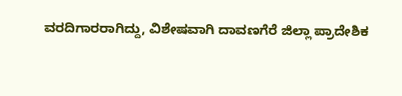ವರದಿಗಾರರಾಗಿದ್ದು, ವಿಶೇಷವಾಗಿ ದಾವಣಗೆರೆ ಜಿಲ್ಲಾ ಪ್ರಾದೇಶಿಕ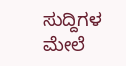ಸುದ್ದಿಗಳ ಮೇಲೆ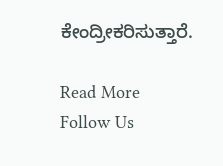ಕೇಂದ್ರೀಕರಿಸುತ್ತಾರೆ.

Read More
Follow Us